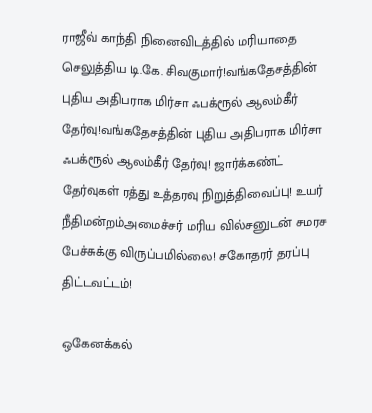ராஜீவ் காந்தி நினைவிடத்தில் மரியாதை செலுத்திய டி.கே. சிவகுமார்!வங்கதேசத்தின் புதிய அதிபராக மிர்சா ஃபக்ரூல் ஆலம்கீர் தேர்வு!வங்கதேசத்தின் புதிய அதிபராக மிர்சா ஃபக்ரூல் ஆலம்கீர் தேர்வு! ஜார்க்கண்ட் தேர்வுகள் ரத்து உத்தரவு நிறுத்திவைப்பு! உயர் நீதிமன்றம்அமைச்சர் மரிய வில்சனுடன் சமரச பேச்சுக்கு விருப்பமில்லை! சகோதரர் தரப்பு திட்டவட்டம்!

ஒகேனக்கல்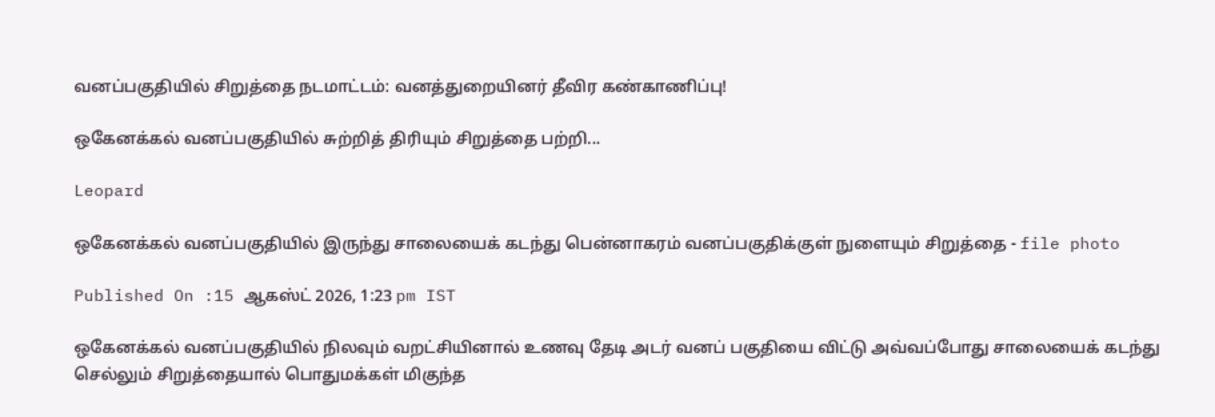வனப்பகுதியில் சிறுத்தை நடமாட்டம்: வனத்துறையினர் தீவிர கண்காணிப்பு!

ஒகேனக்கல் வனப்பகுதியில் சுற்றித் திரியும் சிறுத்தை பற்றி...

Leopard

ஒகேனக்கல் வனப்பகுதியில் இருந்து சாலையைக் கடந்து பென்னாகரம் வனப்பகுதிக்குள் நுளையும் சிறுத்தை - file photo

Published On :15 ஆகஸ்ட் 2026, 1:23 pm IST

ஒகேனக்கல் வனப்பகுதியில் நிலவும் வறட்சியினால் உணவு தேடி அடர் வனப் பகுதியை விட்டு அவ்வப்போது சாலையைக் கடந்து செல்லும் சிறுத்தையால் பொதுமக்கள் மிகுந்த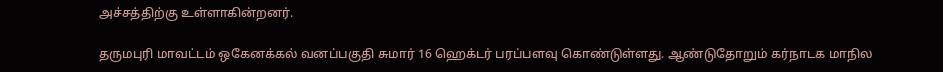அச்சத்திற்கு உள்ளாகின்றனர்.

தருமபுரி மாவட்டம் ஒகேனக்கல் வனப்பகுதி சுமார் 16 ஹெக்டர் பரப்பளவு கொண்டுள்ளது. ஆண்டுதோறும் கர்நாடக மாநில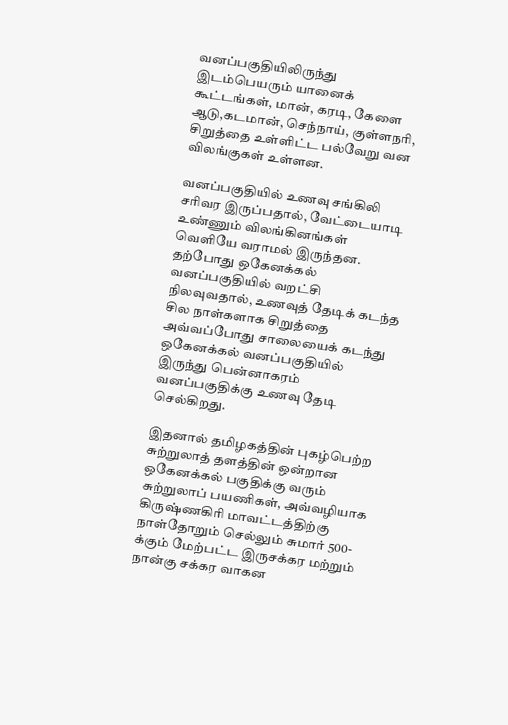வனப்பகுதியிலிருந்து இடம்பெயரும் யானைக் கூட்டங்கள், மான், கரடி, கேளை ஆடு,கடமான், செந்நாய், குள்ளநரி, சிறுத்தை உள்ளிட்ட பல்வேறு வன விலங்குகள் உள்ளன.

வனப்பகுதியில் உணவு சங்கிலி சரிவர இருப்பதால், வேட்டையாடி உண்ணும் விலங்கினங்கள் வெளியே வராமல் இருந்தன. தற்போது ஒகேனக்கல் வனப்பகுதியில் வறட்சி நிலவுவதால், உணவுத் தேடிக் கடந்த சில நாள்களாக சிறுத்தை அவ்வப்போது சாலையைக் கடந்து ஒகேனக்கல் வனப்பகுதியில் இருந்து பென்னாகரம் வனப்பகுதிக்கு உணவு தேடி செல்கிறது.

இதனால் தமிழகத்தின் புகழ்பெற்ற சுற்றுலாத் தளத்தின் ஒன்றான ஒகேனக்கல் பகுதிக்கு வரும் சுற்றுலாப் பயணிகள், அவ்வழியாக கிருஷ்ணகிரி மாவட்டத்திற்கு நாள்தோறும் செல்லும் சுமார் 500-க்கும் மேற்பட்ட இருசக்கர மற்றும் நான்கு சக்கர வாகன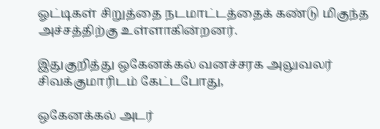ஓட்டிகள் சிறுத்தை நடமாட்டத்தைக் கண்டு மிகுந்த அச்சத்திற்கு உள்ளாகின்றனர்.

இதுகுறித்து ஒகேனக்கல் வனச்சரக அலுவலர் சிவக்குமாரிடம் கேட்டபோது,

ஒகேனக்கல் அடர்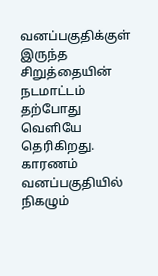வனப்பகுதிக்குள் இருந்த சிறுத்தையின் நடமாட்டம் தற்போது வெளியே தெரிகிறது. காரணம் வனப்பகுதியில் நிகழும்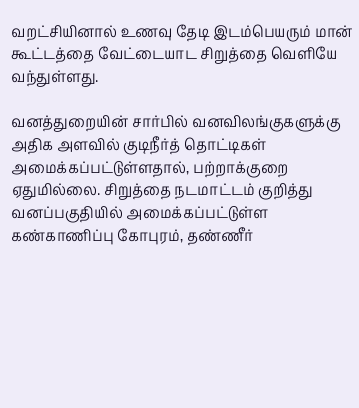வறட்சியினால் உணவு தேடி இடம்பெயரும் மான் கூட்டத்தை வேட்டையாட சிறுத்தை வெளியே வந்துள்ளது.

வனத்துறையின் சார்பில் வனவிலங்குகளுக்கு அதிக அளவில் குடிநீர்த் தொட்டிகள் அமைக்கப்பட்டுள்ளதால், பற்றாக்குறை ஏதுமில்லை. சிறுத்தை நடமாட்டம் குறித்து வனப்பகுதியில் அமைக்கப்பட்டுள்ள கண்காணிப்பு கோபுரம், தண்ணீர்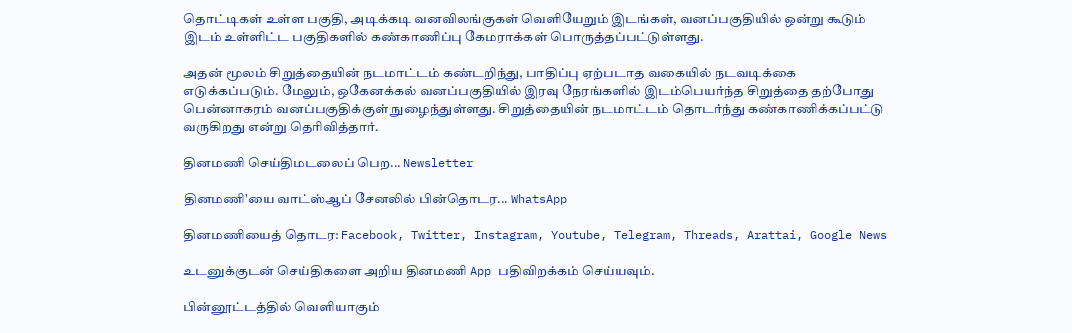தொட்டிகள் உள்ள பகுதி, அடிக்கடி வனவிலங்குகள் வெளியேறும் இடங்கள், வனப்பகுதியில் ஒன்று கூடும் இடம் உள்ளிட்ட பகுதிகளில் கண்காணிப்பு கேமராக்கள் பொருத்தப்பட்டுள்ளது.

அதன் மூலம் சிறுத்தையின் நடமாட்டம் கண்டறிந்து, பாதிப்பு ஏற்படாத வகையில் நடவடிக்கை எடுக்கப்படும். மேலும், ஒகேனக்கல் வனப்பகுதியில் இரவு நேரங்களில் இடம்பெயர்ந்த சிறுத்தை தற்போது பென்னாகரம் வனப்பகுதிக்குள் நுழைந்துள்ளது. சிறுத்தையின் நடமாட்டம் தொடர்ந்து கண்காணிக்கப்பட்டு வருகிறது என்று தெரிவித்தார்.

தினமணி செய்திமடலைப் பெற... Newsletter

தினமணி'யை வாட்ஸ்ஆப் சேனலில் பின்தொடர... WhatsApp

தினமணியைத் தொடர: Facebook, Twitter, Instagram, Youtube, Telegram, Threads, Arattai, Google News

உடனுக்குடன் செய்திகளை அறிய தினமணி App பதிவிறக்கம் செய்யவும்.

பின்னூட்டத்தில் வெளியாகும்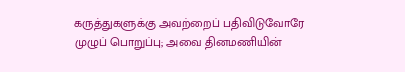கருத்துகளுக்கு அவற்றைப் பதிவிடுவோரே முழுப் பொறுப்பு; அவை தினமணியின்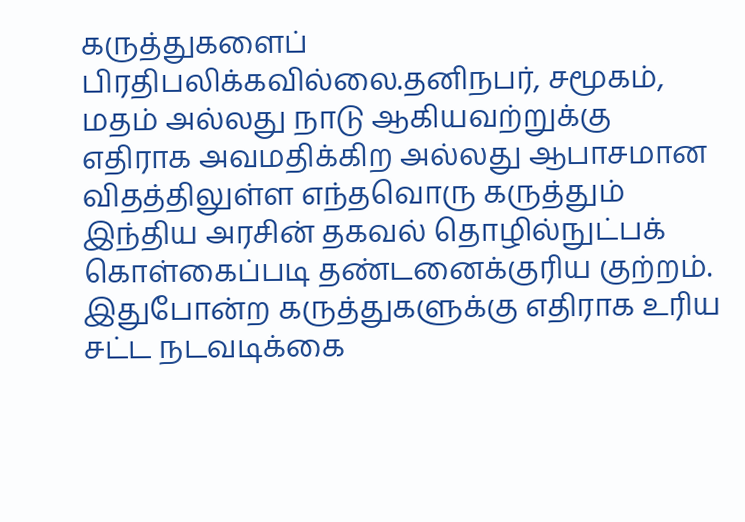கருத்துகளைப் பிரதிபலிக்கவில்லை.தனிநபர், சமூகம், மதம் அல்லது நாடு ஆகியவற்றுக்கு எதிராக அவமதிக்கிற அல்லது ஆபாசமான விதத்திலுள்ள எந்தவொரு கருத்தும் இந்திய அரசின் தகவல் தொழில்நுட்பக் கொள்கைப்படி தண்டனைக்குரிய குற்றம். இதுபோன்ற கருத்துகளுக்கு எதிராக உரிய சட்ட நடவடிக்கை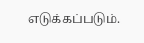எடுக்கப்படும்.